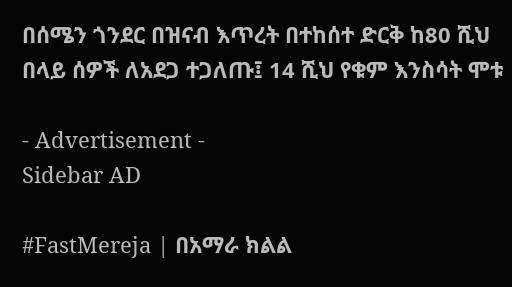በሰሜን ጎንደር በዝናብ እጥረት በተከሰተ ድርቅ ከ80 ሺህ በላይ ሰዎች ለአደጋ ተጋለጡ፤ 14 ሺህ የቁም እንስሳት ሞቱ

- Advertisement -
Sidebar AD

#FastMereja | በአማራ ክልል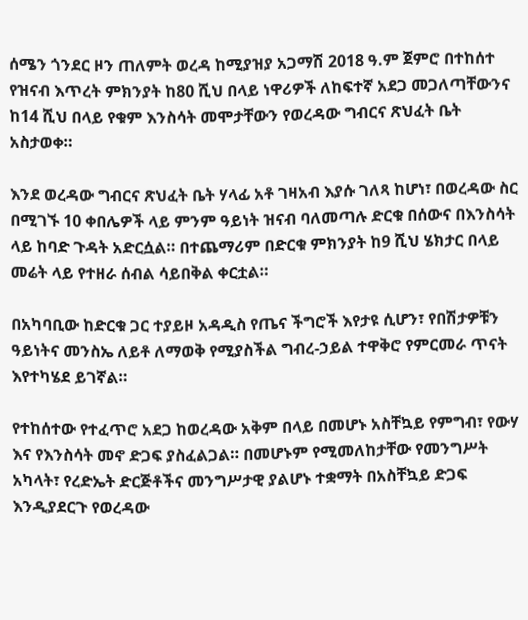ሰሜን ጎንደር ዞን ጠለምት ወረዳ ከሚያዝያ አጋማሽ 2018 ዓ.ም ጀምሮ በተከሰተ የዝናብ እጥረት ምክንያት ከ80 ሺህ በላይ ነዋሪዎች ለከፍተኛ አደጋ መጋለጣቸውንና ከ14 ሺህ በላይ የቁም እንስሳት መሞታቸውን የወረዳው ግብርና ጽህፈት ቤት አስታወቀ።

እንደ ወረዳው ግብርና ጽህፈት ቤት ሃላፊ አቶ ገዛአብ እያሱ ገለጻ ከሆነ፣ በወረዳው ስር በሚገኙ 10 ቀበሌዎች ላይ ምንም ዓይነት ዝናብ ባለመጣሉ ድርቁ በሰውና በእንስሳት ላይ ከባድ ጉዳት አድርሷል። በተጨማሪም በድርቁ ምክንያት ከ9 ሺህ ሄክታር በላይ መሬት ላይ የተዘራ ሰብል ሳይበቅል ቀርቷል።

በአካባቢው ከድርቁ ጋር ተያይዞ አዳዲስ የጤና ችግሮች እየታዩ ሲሆን፣ የበሽታዎቹን ዓይነትና መንስኤ ለይቶ ለማወቅ የሚያስችል ግብረ-ኃይል ተዋቅሮ የምርመራ ጥናት እየተካሄደ ይገኛል።

የተከሰተው የተፈጥሮ አደጋ ከወረዳው አቅም በላይ በመሆኑ አስቸኳይ የምግብ፣ የውሃ እና የእንስሳት መኖ ድጋፍ ያስፈልጋል። በመሆኑም የሚመለከታቸው የመንግሥት አካላት፣ የረድኤት ድርጅቶችና መንግሥታዊ ያልሆኑ ተቋማት በአስቸኳይ ድጋፍ እንዲያደርጉ የወረዳው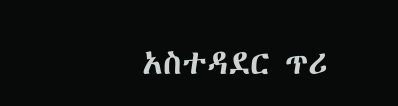አስተዳደር ጥሪ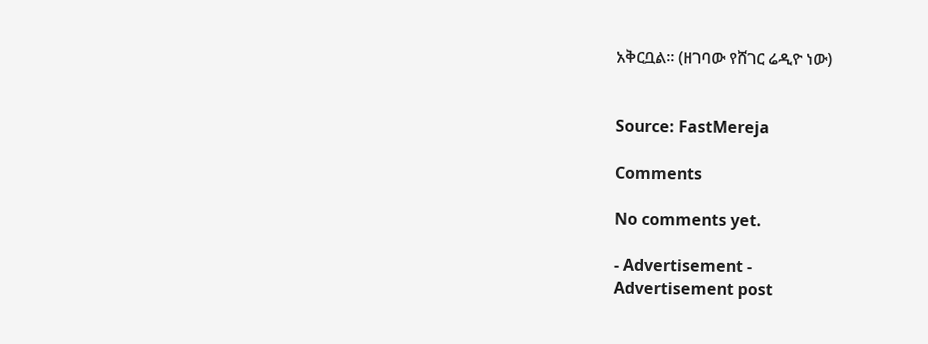አቅርቧል። (ዘገባው የሸገር ሬዲዮ ነው)


Source: FastMereja

Comments

No comments yet.

- Advertisement -
Advertisement post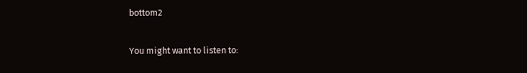bottom2

You might want to listen to: